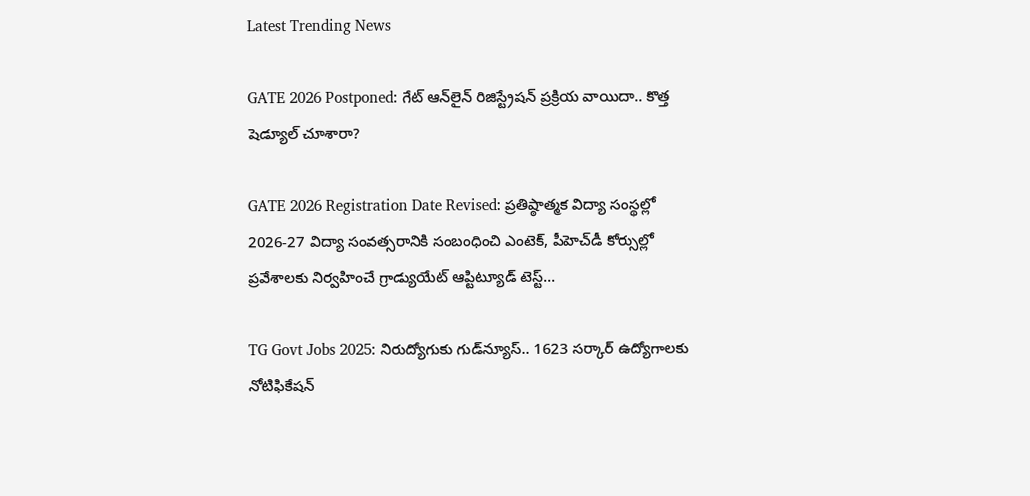Latest Trending News

GATE 2026 Postponed: గేట్‌ ఆన్‌లైన్‌ రిజిస్ట్రేషన్‌ ప్రక్రియ వాయిదా.. కొత్త షెడ్యూల్‌ చూశారా?

GATE 2026 Registration Date Revised: ప్రతిష్ఠాత్మక విద్యా సంస్థల్లో 2026-27 విద్యా సంవత్సరానికి సంబంధించి ఎంటెక్‌, పీహెచ్‌డీ కోర్సుల్లో ప్రవేశాలకు నిర్వహించే గ్రాడ్యుయేట్‌ ఆప్టిట్యూడ్‌ టెస్ట్‌...

TG Govt Jobs 2025: నిరుద్యోగుకు గుడ్‌న్యూస్.. 1623 సర్కార్ ఉద్యోగాలకు నోటిఫికేషన్‌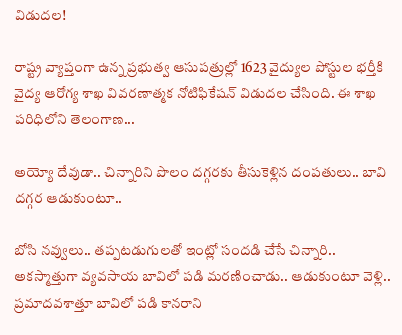విడుదల!

రాష్ట్ర వ్యాప్తంగా ఉన్న ప్రభుత్వ ఆసుపత్రుల్లో 1623 వైద్యుల పోస్టుల భర్తీకి వైద్య ఆరోగ్య శాఖ వివరణాత్మక నోటిఫికేషన్‌ విడుదల చేసింది. ఈ శాఖ పరిధిలోని తెలంగాణ...

అయ్యో దేవుడా.. చిన్నారిని పొలం దగ్గరకు తీసుకెళ్లిన దంపతులు.. బావి దగ్గర ఆడుకుంటూ..

బోసి నవ్వులు.. తప్పటడుగులతో ఇంట్లో సందడి చేసే చిన్నారి.. అకస్మాత్తుగా వ్యవసాయ బావిలో పడి మరణించాడు.. ఆడుకుంటూ వెళ్లి.. ప్రమాదవశాత్తూ బావిలో పడి కానరాని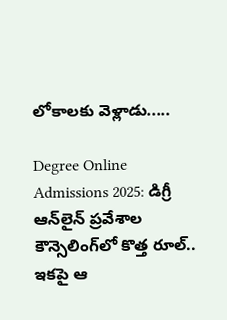లోకాలకు వెళ్లాడు.....

Degree Online Admissions 2025: డిగ్రీ ఆన్‌లైన్‌ ప్రవేశాల కౌన్సెలింగ్‌లో కొత్త రూల్.. ఇకపై ఆ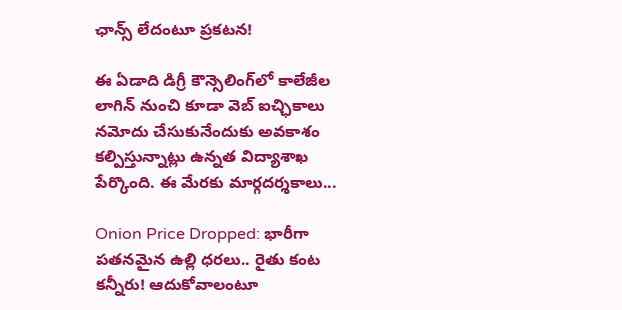ఛాన్స్‌ లేదంటూ ప్రకటన!

ఈ ఏడాది డిగ్రీ కౌన్సెలింగ్‌లో కాలేజీల లాగిన్‌ నుంచి కూడా వెబ్‌ ఐచ్ఛికాలు నమోదు చేసుకునేందుకు అవకాశం కల్పిస్తున్నాట్లు ఉన్నత విద్యాశాఖ పేర్కొంది. ఈ మేరకు మార్గదర్శకాలు...

Onion Price Dropped: భారీగా పతనమైన ఉల్లి ధరలు.. రైతు కంట కన్నీరు! ఆదుకోవాలంటూ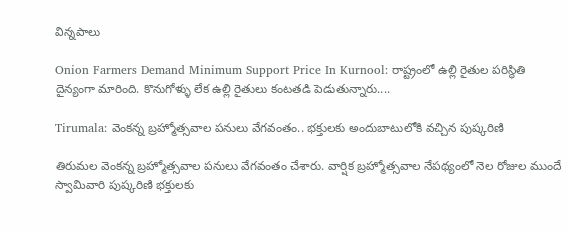విన్నపాలు

Onion Farmers Demand Minimum Support Price In Kurnool: రాష్ట్రంలో ఉల్లి రైతుల పరిస్థితి దైన్యంగా మారింది. కొనుగోళ్ళు లేక ఉల్లి రైతులు కంటతడి పెడుతున్నారు....

Tirumala: వెంకన్న బ్రహ్మోత్సవాల పనులు వేగవంతం.. భక్తులకు అందుబాటులోకి వచ్చిన పుష్కరిణి

తిరుమల వెంకన్న బ్రహ్మోత్సవాల పనులు వేగవంతం చేశారు. వార్షిక బ్రహ్మోత్సవాల నేపథ్యంలో నెల రోజుల ముందే స్వామివారి పుష్కరిణి భక్తులకు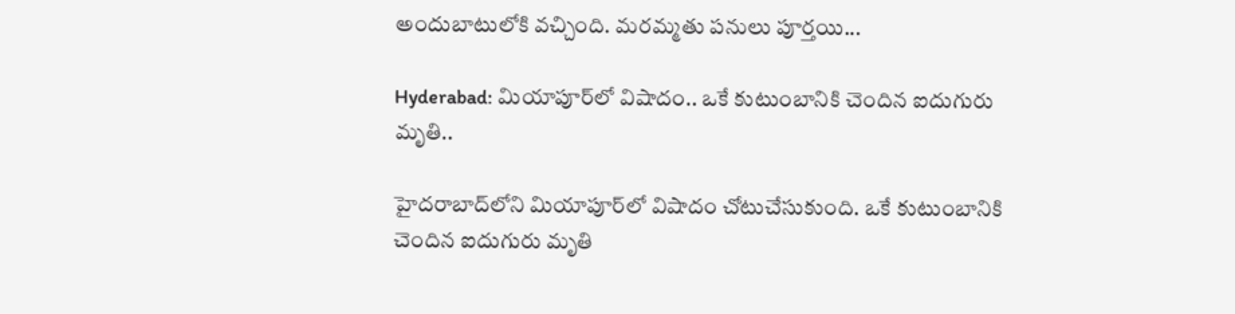అందుబాటులోకి వచ్చింది. మరమ్మ‌తు పనులు పూర్తయి...

Hyderabad: మియాపూర్‌లో విషాదం.. ఒకే కుటుంబానికి చెందిన ఐదుగురు మృతి..

హైదరాబాద్‌‌లోని మియాపూర్‌లో విషాదం చోటుచేసుకుంది. ఒకే కుటుంబానికి చెందిన ఐదుగురు మృతి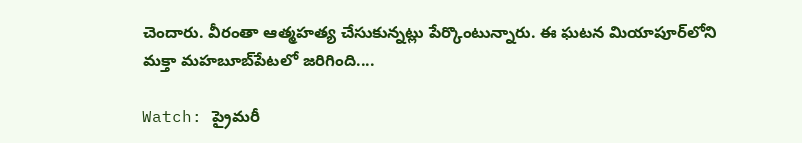చెందారు. వీరంతా ఆత్మహత్య చేసుకున్నట్లు పేర్కొంటున్నారు. ఈ ఘటన మియాపూర్‌లోని మక్తా మహబూబ్‌పేటలో జరిగింది....

Watch: ప్రైమరీ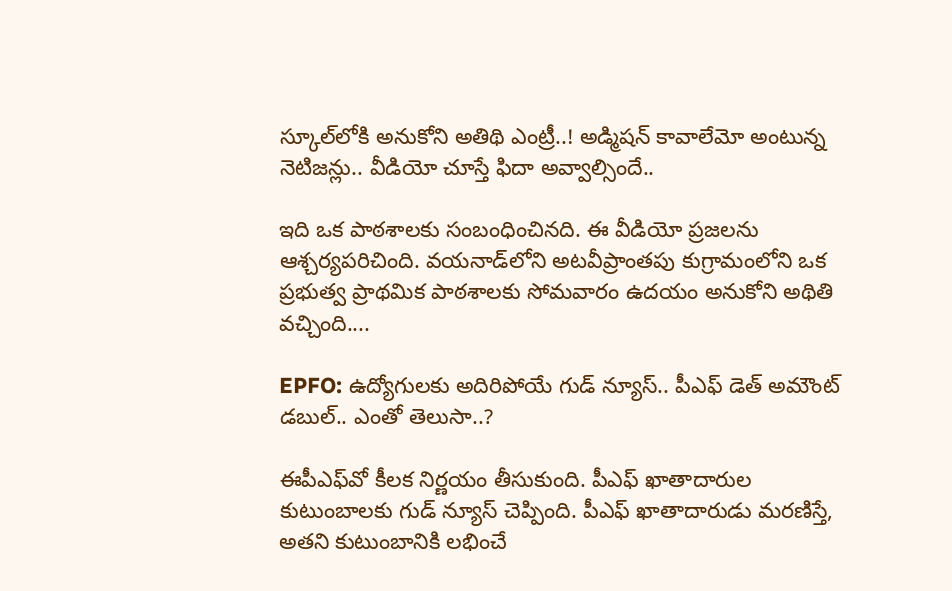స్కూల్‌లోకి అనుకోని అతిథి ఎంట్రీ..! అడ్మిషన్‌ కావాలేమో అంటున్న నెటిజన్లు.. వీడియో చూస్తే ఫిదా అవ్వాల్సిందే..

ఇది ఒక పాఠశాలకు సంబంధించినది. ఈ వీడియో ప్రజలను ఆశ్చర్యపరిచింది. వయనాడ్‌లోని అటవీప్రాంతపు కుగ్రామంలోని ఒక ప్రభుత్వ ప్రాథమిక పాఠశాలకు సోమవారం ఉదయం అనుకోని అథితి వచ్చింది....

EPFO: ఉద్యోగులకు అదిరిపోయే గుడ్ న్యూస్.. పీఎఫ్ డెత్ అమౌంట్‌ డబుల్.. ఎంతో తెలుసా..?

ఈపీఎఫ్‌వో కీలక నిర్ణయం తీసుకుంది. పీఎఫ్ ఖాతాదారుల కుటుంబాలకు గుడ్ న్యూస్ చెప్పింది. పీఎఫ్ ఖాతాదారుడు మరణిస్తే, అతని కుటుంబానికి లభించే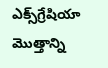ఎక్స్‌గ్రేషియా మొత్తాన్ని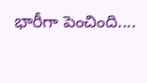భారీగా పెంచింది....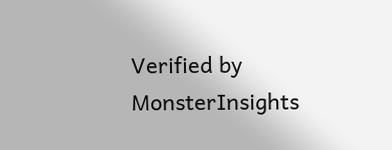Verified by MonsterInsights